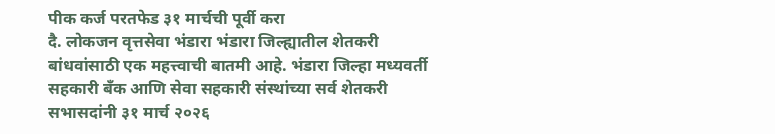पीक कर्ज परतफेड ३१ मार्चची पूर्वी करा
दै. लोकजन वृत्तसेवा भंडारा भंडारा जिल्ह्यातील शेतकरी बांधवांसाठी एक महत्त्वाची बातमी आहे. भंडारा जिल्हा मध्यवर्ती सहकारी बँक आणि सेवा सहकारी संस्थांच्या सर्व शेतकरी सभासदांनी ३१ मार्च २०२६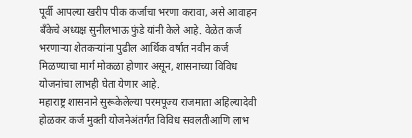पूर्वी आपल्या खरीप पीक कर्जाचा भरणा करावा, असे आवाहन बँकेचे अध्यक्ष सुनीलभाऊ फुंडे यांनी केले आहे. वेळेत कर्ज भरणाऱ्या शेतकऱ्यांना पुढील आर्थिक वर्षात नवीन कर्ज मिळण्याचा मार्ग मोकळा होणार असून, शासनाच्या विविध योजनांचा लाभही घेता येणार आहे.
महाराष्ट्र शासनाने सुरूकेलेल्या परमपूज्य राजमाता अहिल्यादेवी होळकर कर्ज मुक्ती योजनेअंतर्गत विविध सवलतीआणि लाभ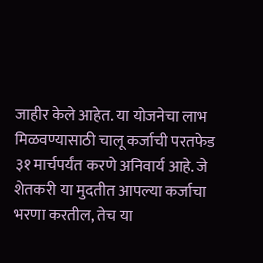जाहीर केले आहेत. या योजनेचा लाभ मिळवण्यासाठी चालू कर्जाची परतफेड ३१ मार्चपर्यंत करणे अनिवार्य आहे. जे शेतकरी या मुदतीत आपल्या कर्जाचा भरणा करतील, तेच या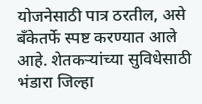योजनेसाठी पात्र ठरतील, असे बँकेतर्फे स्पष्ट करण्यात आले आहे. शेतकऱ्यांच्या सुविधेसाठी भंडारा जिल्हा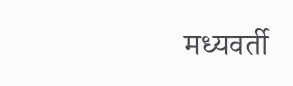मध्यवर्ती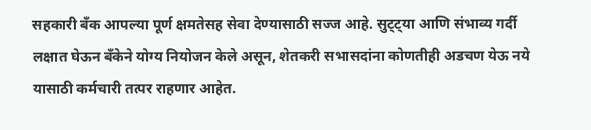सहकारी बँक आपल्या पूर्ण क्षमतेसह सेवा देण्यासाठी सज्ज आहे. सुट्ट्या आणि संभाव्य गर्दी लक्षात घेऊन बँकेने योग्य नियोजन केले असून, शेतकरी सभासदांना कोणतीही अडचण येऊ नये यासाठी कर्मचारी तत्पर राहणार आहेत.